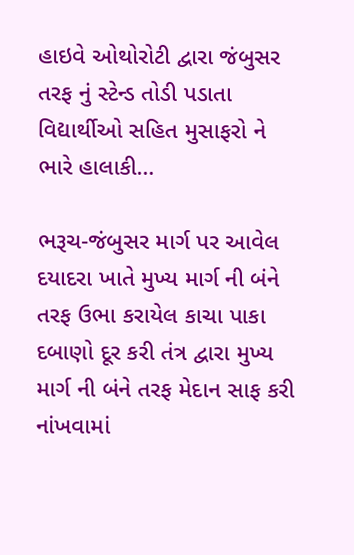હાઇવે ઓથોરોટી દ્વારા જંબુસર તરફ નું સ્ટેન્ડ તોડી પડાતા વિદ્યાર્થીઓ સહિત મુસાફરો ને ભારે હાલાકી…

ભરૂચ-જંબુસર માર્ગ પર આવેલ દયાદરા ખાતે મુખ્ય માર્ગ ની બંને તરફ ઉભા કરાયેલ કાચા પાકા દબાણો દૂર કરી તંત્ર દ્વારા મુખ્ય માર્ગ ની બંને તરફ મેદાન સાફ કરી નાંખવામાં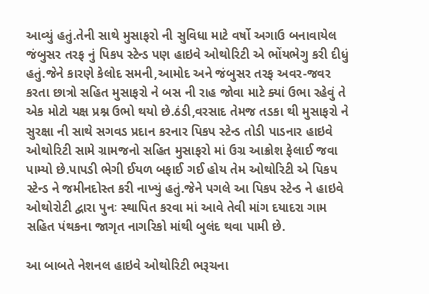આવ્યું હતું.તેની સાથે મુસાફરો ની સુવિધા માટે વર્ષો અગાઉ બનાવાયેલ જંબુસર તરફ નું પિકપ સ્ટેન્ડ પણ હાઇવે ઓથોરિટી એ ભોંયભેગુ કરી દીધું હતું.જેને કારણે કેલોદ સમની,આમોદ અને જંબુસર તરફ અવર-જવર કરતા છાત્રો સહિત મુસાફરો ને બસ ની રાહ જોવા માટે ક્યાં ઉભા રહેવું તે એક મોટો યક્ષ પ્રશ્ન ઉભો થયો છે.ઠંડી,વરસાદ તેમજ તડકા થી મુસાફરો ને સુરક્ષા ની સાથે સગવડ પ્રદાન કરનાર પિકપ સ્ટેન્ડ તોડી પાડનાર હાઇવે ઓથોરિટી સામે ગ્રામજનો સહિત મુસાફરો માં ઉગ્ર આક્રોશ ફેલાઈ જવા પામ્યો છે.પાપડી ભેગી ઈયળ બફાઈ ગઈ હોય તેમ ઓથોરિટી એ પિકપ સ્ટેન્ડ ને જમીનદોસ્ત કરી નાખ્યું હતું.જેને પગલે આ પિકપ સ્ટેન્ડ ને હાઇવે ઓથોરોટી દ્વારા પુનઃ સ્થાપિત કરવા માં આવે તેવી માંગ દયાદરા ગામ સહિત પંથકના જાગૃત નાગરિકો માંથી બુલંદ થવા પામી છે.

આ બાબતે નેશનલ હાઇવે ઓથોરિટી ભરૂચના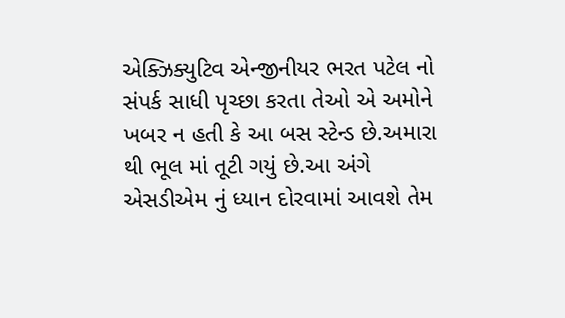એક્ઝિક્યુટિવ એન્જીનીયર ભરત પટેલ નો સંપર્ક સાધી પૃચ્છા કરતા તેઓ એ અમોને ખબર ન હતી કે આ બસ સ્ટેન્ડ છે.અમારા થી ભૂલ માં તૂટી ગયું છે.આ અંગે એસડીએમ નું ધ્યાન દોરવામાં આવશે તેમ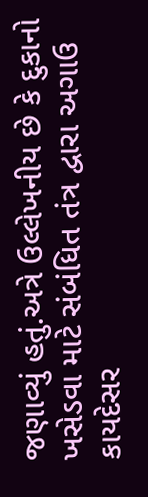જણાવ્યું હતું.અત્રે ઉલ્લેખનીય છે કે દુકાનો ખસેડવા માટે સંબંધિત તંત્ર દ્વારા અગાઉ કાયદેસર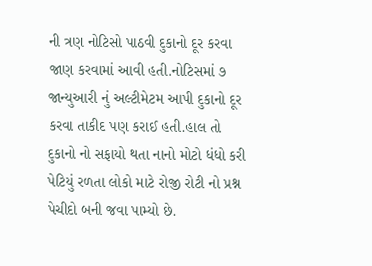ની ત્રણ નોટિસો પાઠવી દુકાનો દૂર કરવા જાણ કરવામાં આવી હતી.નોટિસમાં ૭ જાન્યુઆરી નું અલ્ટીમેટમ આપી દુકાનો દૂર કરવા તાકીદ પણ કરાઈ હતી.હાલ તો દુકાનો નો સફાયો થતા નાનો મોટો ધંધો કરી પેટિયું રળતા લોકો માટે રોજી રોટી નો પ્રશ્ન પેચીદો બની જવા પામ્યો છે.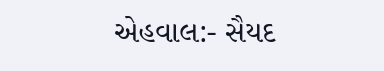એહવાલ:- સૈયદ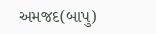અમજદ(બાપુ)